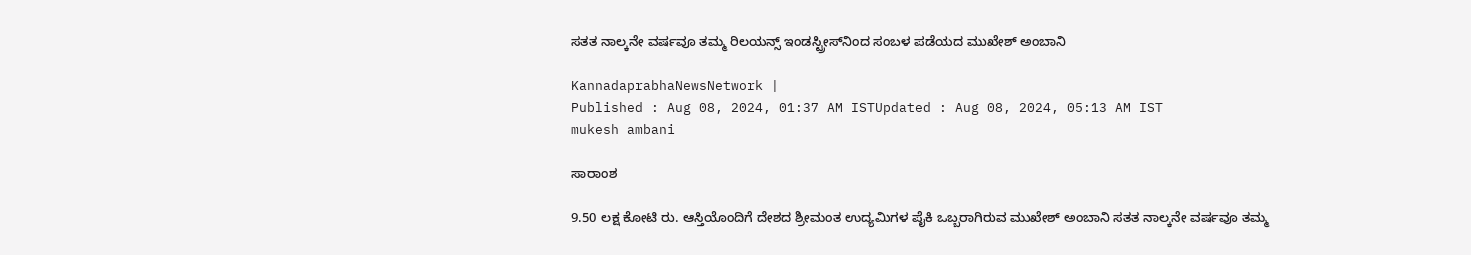ಸತತ ನಾಲ್ಕನೇ ವರ್ಷವೂ ತಮ್ಮ ರಿಲಯನ್ಸ್‌ ಇಂಡಸ್ಟ್ರೀಸ್‌ನಿಂದ ಸಂಬಳ ಪಡೆಯದ ಮುಖೇಶ್ ಅಂಬಾನಿ

KannadaprabhaNewsNetwork |
Published : Aug 08, 2024, 01:37 AM ISTUpdated : Aug 08, 2024, 05:13 AM IST
mukesh ambani

ಸಾರಾಂಶ

9.50 ಲಕ್ಷ ಕೋಟಿ ರು. ಆಸ್ತಿಯೊಂದಿಗೆ ದೇಶದ ಶ್ರೀಮಂತ ಉದ್ಯಮಿಗಳ ಪೈಕಿ ಒಬ್ಬರಾಗಿರುವ ಮುಖೇಶ್ ಅಂಬಾನಿ ಸತತ ನಾಲ್ಕನೇ ವರ್ಷವೂ ತಮ್ಮ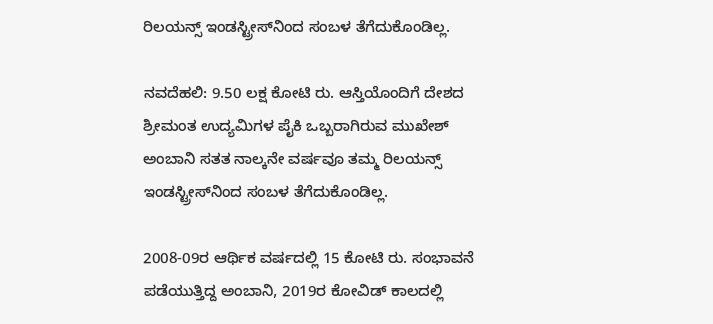ರಿಲಯನ್ಸ್‌ ಇಂಡಸ್ಟ್ರೀಸ್‌ನಿಂದ ಸಂಬಳ ತೆಗೆದುಕೊಂಡಿಲ್ಲ.

ನವದೆಹಲಿ: 9.50 ಲಕ್ಷ ಕೋಟಿ ರು. ಆಸ್ತಿಯೊಂದಿಗೆ ದೇಶದ ಶ್ರೀಮಂತ ಉದ್ಯಮಿಗಳ ಪೈಕಿ ಒಬ್ಬರಾಗಿರುವ ಮುಖೇಶ್ ಅಂಬಾನಿ ಸತತ ನಾಲ್ಕನೇ ವರ್ಷವೂ ತಮ್ಮ ರಿಲಯನ್ಸ್‌ ಇಂಡಸ್ಟ್ರೀಸ್‌ನಿಂದ ಸಂಬಳ ತೆಗೆದುಕೊಂಡಿಲ್ಲ.

2008-09ರ ಆರ್ಥಿಕ ವರ್ಷದಲ್ಲಿ 15 ಕೋಟಿ ರು. ಸಂಭಾವನೆ ಪಡೆಯುತ್ತಿದ್ದ ಅಂಬಾನಿ, 2019ರ ಕೋವಿಡ್‌ ಕಾಲದಲ್ಲಿ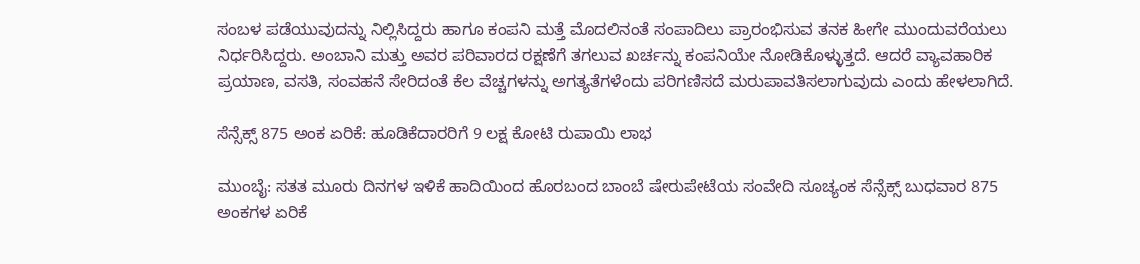ಸಂಬಳ ಪಡೆಯುವುದನ್ನು ನಿಲ್ಲಿಸಿದ್ದರು ಹಾಗೂ ಕಂಪನಿ ಮತ್ತೆ ಮೊದಲಿನಂತೆ ಸಂಪಾದಿಲು ಪ್ರಾರಂಭಿಸುವ ತನಕ ಹೀಗೇ ಮುಂದುವರೆಯಲು ನಿರ್ಧರಿಸಿದ್ದರು. ಅಂಬಾನಿ ಮತ್ತು ಅವರ ಪರಿವಾರದ ರಕ್ಷಣೆಗೆ ತಗಲುವ ಖರ್ಚನ್ನು ಕಂಪನಿಯೇ ನೋಡಿಕೊಳ್ಳುತ್ತದೆ. ಆದರೆ ವ್ಯಾವಹಾರಿಕ ಪ್ರಯಾಣ, ವಸತಿ, ಸಂವಹನೆ ಸೇರಿದಂತೆ ಕೆಲ ವೆಚ್ಚಗಳನ್ನು ಅಗತ್ಯತೆಗಳೆಂದು ಪರಿಗಣಿಸದೆ ಮರುಪಾವತಿಸಲಾಗುವುದು ಎಂದು ಹೇಳಲಾಗಿದೆ.

ಸೆನ್ಸೆಕ್ಸ್‌ 875 ಅಂಕ ಏರಿಕೆ: ಹೂಡಿಕೆದಾರರಿಗೆ 9 ಲಕ್ಷ ಕೋಟಿ ರುಪಾಯಿ ಲಾಭ

ಮುಂಬೈ: ಸತತ ಮೂರು ದಿನಗಳ ಇಳಿಕೆ ಹಾದಿಯಿಂದ ಹೊರಬಂದ ಬಾಂಬೆ ಷೇರುಪೇಟೆಯ ಸಂವೇದಿ ಸೂಚ್ಯಂಕ ಸೆನ್ಸೆಕ್ಸ್‌ ಬುಧವಾರ 875 ಅಂಕಗಳ ಏರಿಕೆ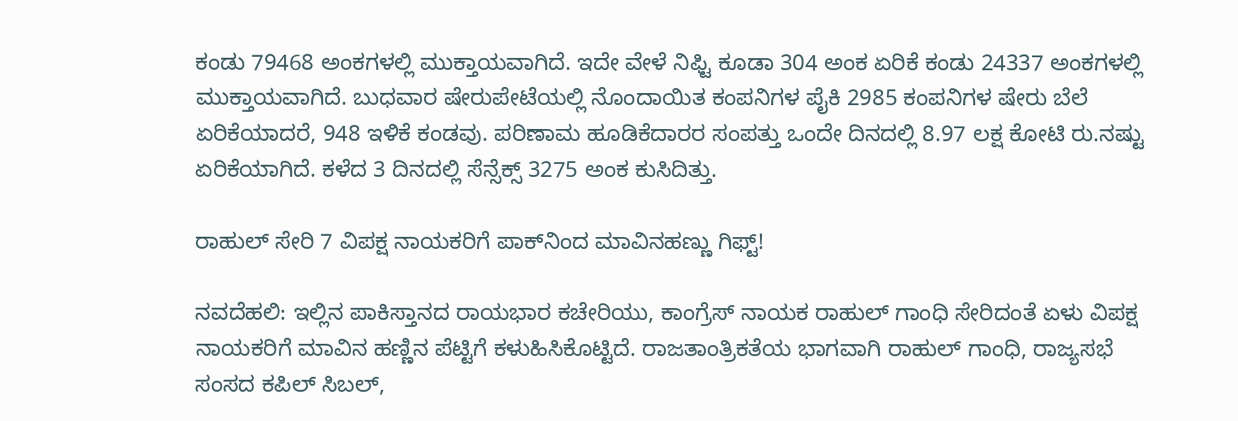ಕಂಡು 79468 ಅಂಕಗಳಲ್ಲಿ ಮುಕ್ತಾಯವಾಗಿದೆ. ಇದೇ ವೇಳೆ ನಿಫ್ಟಿ ಕೂಡಾ 304 ಅಂಕ ಏರಿಕೆ ಕಂಡು 24337 ಅಂಕಗಳಲ್ಲಿ ಮುಕ್ತಾಯವಾಗಿದೆ. ಬುಧವಾರ ಷೇರುಪೇಟೆಯಲ್ಲಿ ನೊಂದಾಯಿತ ಕಂಪನಿಗಳ ಪೈಕಿ 2985 ಕಂಪನಿಗಳ ಷೇರು ಬೆಲೆ ಏರಿಕೆಯಾದರೆ, 948 ಇಳಿಕೆ ಕಂಡವು. ಪರಿಣಾಮ ಹೂಡಿಕೆದಾರರ ಸಂಪತ್ತು ಒಂದೇ ದಿನದಲ್ಲಿ 8.97 ಲಕ್ಷ ಕೋಟಿ ರು.ನಷ್ಟು ಏರಿಕೆಯಾಗಿದೆ. ಕಳೆದ 3 ದಿನದಲ್ಲಿ ಸೆನ್ಸೆಕ್ಸ್‌ 3275 ಅಂಕ ಕುಸಿದಿತ್ತು.

ರಾಹುಲ್‌ ಸೇರಿ 7 ವಿಪಕ್ಷ ನಾಯಕರಿಗೆ ಪಾಕ್‌ನಿಂದ ಮಾವಿನಹಣ್ಣು ಗಿಫ್ಟ್!

ನವದೆಹಲಿ: ಇಲ್ಲಿನ ಪಾಕಿಸ್ತಾನದ ರಾಯಭಾರ ಕಚೇರಿಯು, ಕಾಂಗ್ರೆಸ್‌ ನಾಯಕ ರಾಹುಲ್‌ ಗಾಂಧಿ ಸೇರಿದಂತೆ ಏಳು ವಿಪಕ್ಷ ನಾಯಕರಿಗೆ ಮಾವಿನ ಹಣ್ಣಿನ ಪೆಟ್ಟಿಗೆ ಕಳುಹಿಸಿಕೊಟ್ಟಿದೆ. ರಾಜತಾಂತ್ರಿಕತೆಯ ಭಾಗವಾಗಿ ರಾಹುಲ್‌ ಗಾಂಧಿ, ರಾಜ್ಯಸಭೆ ಸಂಸದ ಕಪಿಲ್ ಸಿಬಲ್,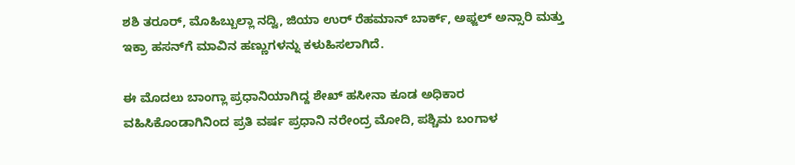ಶಶಿ ತರೂರ್, ಮೊಹಿಬ್ಬುಲ್ಲಾ ನದ್ವಿ, ಜಿಯಾ ಉರ್ ರೆಹಮಾನ್ ಬಾರ್ಕ್, ಅಫ್ಜಲ್ ಅನ್ಸಾರಿ ಮತ್ತು ಇಕ್ರಾ ಹಸನ್‌ಗೆ ಮಾವಿನ ಹಣ್ಣುಗಳನ್ನು ಕಳುಹಿಸಲಾಗಿದೆ.

ಈ ಮೊದಲು ಬಾಂಗ್ಲಾ ಪ್ರಧಾನಿಯಾಗಿದ್ದ ಶೇಖ್‌ ಹಸೀನಾ ಕೂಡ ಅಧಿಕಾರ ವಹಿಸಿಕೊಂಡಾಗಿನಿಂದ ಪ್ರತಿ ವರ್ಷ ಪ್ರಧಾನಿ ನರೇಂದ್ರ ಮೋದಿ, ಪಶ್ಚಿಮ ಬಂಗಾಳ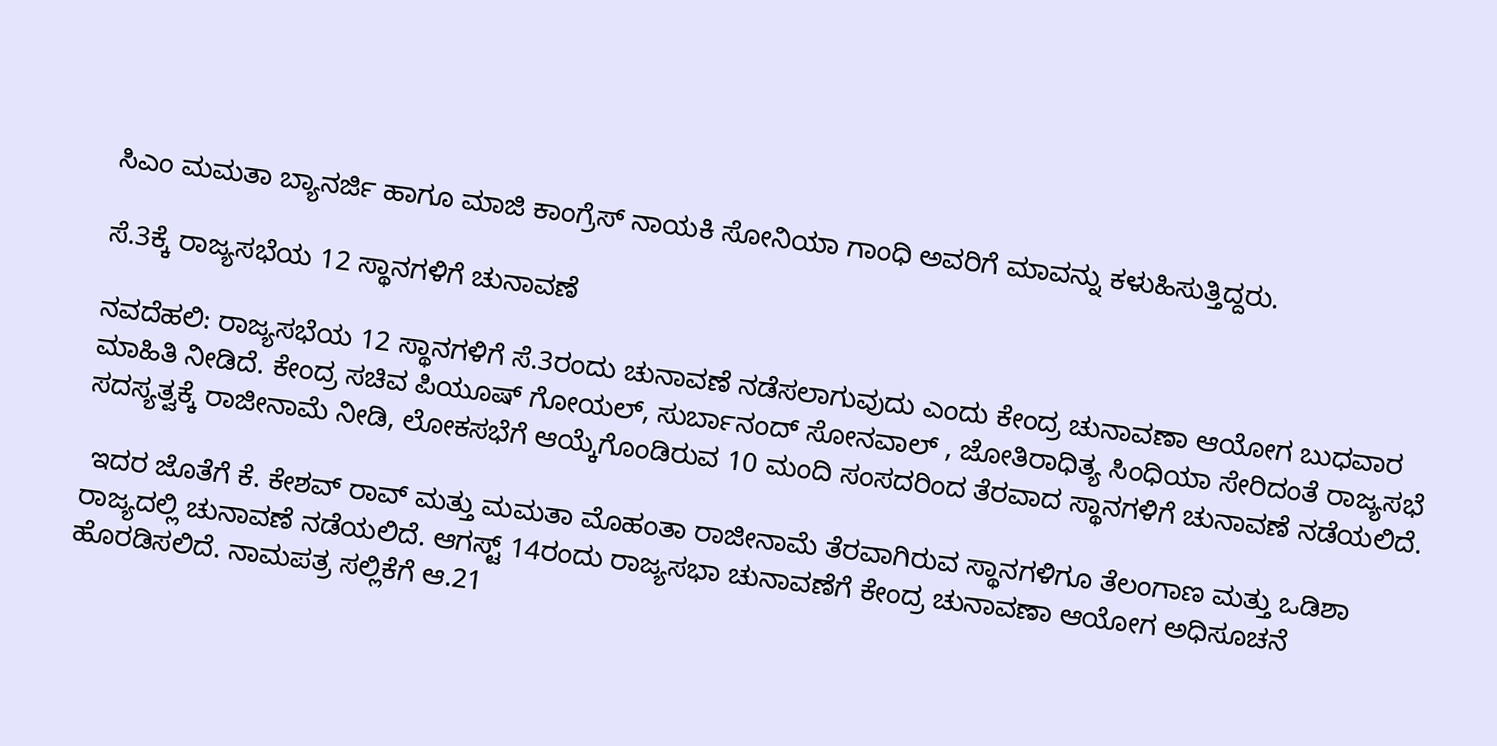ಸಿಎಂ ಮಮತಾ ಬ್ಯಾನರ್ಜಿ ಹಾಗೂ ಮಾಜಿ ಕಾಂಗ್ರೆಸ್‌ ನಾಯಕಿ ಸೋನಿಯಾ ಗಾಂಧಿ ಅವರಿಗೆ ಮಾವನ್ನು ಕಳುಹಿಸುತ್ತಿದ್ದರು.

ಸೆ.3ಕ್ಕೆ ರಾಜ್ಯಸಭೆಯ 12 ಸ್ಥಾನಗಳಿಗೆ ಚುನಾವಣೆ

ನವದೆಹಲಿ: ರಾಜ್ಯಸಭೆಯ 12 ಸ್ಥಾನಗಳಿಗೆ ಸೆ.3ರಂದು ಚುನಾವಣೆ ನಡೆಸಲಾಗುವುದು ಎಂದು ಕೇಂದ್ರ ಚುನಾವಣಾ ಆಯೋಗ ಬುಧವಾರ ಮಾಹಿತಿ ನೀಡಿದೆ. ಕೇಂದ್ರ ಸಚಿವ ಪಿಯೂಷ್‌ ಗೋಯಲ್, ಸುರ್ಬಾನಂದ್‌ ಸೋನವಾಲ್ , ಜೋತಿರಾಧಿತ್ಯ ಸಿಂಧಿಯಾ ಸೇರಿದಂತೆ ರಾಜ್ಯಸಭೆ ಸದಸ್ಯತ್ವಕ್ಕೆ ರಾಜೀನಾಮೆ ನೀಡಿ, ಲೋಕಸಭೆಗೆ ಆಯ್ಕೆಗೊಂಡಿರುವ 10 ಮಂದಿ ಸಂಸದರಿಂದ ತೆರವಾದ ಸ್ಥಾನಗಳಿಗೆ ಚುನಾವಣೆ ನಡೆಯಲಿದೆ.

 ಇದರ ಜೊತೆಗೆ ಕೆ. ಕೇಶವ್‌ ರಾವ್ ಮತ್ತು ಮಮತಾ ಮೊಹಂತಾ ರಾಜೀನಾಮೆ ತೆರವಾಗಿರುವ ಸ್ಥಾನಗಳಿಗೂ ತೆಲಂಗಾಣ ಮತ್ತು ಒಡಿಶಾ ರಾಜ್ಯದಲ್ಲಿ ಚುನಾವಣೆ ನಡೆಯಲಿದೆ. ಆಗಸ್ಟ್‌ 14ರಂದು ರಾಜ್ಯಸಭಾ ಚುನಾವಣೆಗೆ ಕೇಂದ್ರ ಚುನಾವಣಾ ಆಯೋಗ ಅಧಿಸೂಚನೆ ಹೊರಡಿಸಲಿದೆ. ನಾಮಪತ್ರ ಸಲ್ಲಿಕೆಗೆ ಆ.21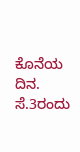ಕೊನೆಯ ದಿನ. ಸೆ.3ರಂದು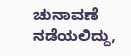ಚುನಾವಣೆ ನಡೆಯಲಿದ್ದು,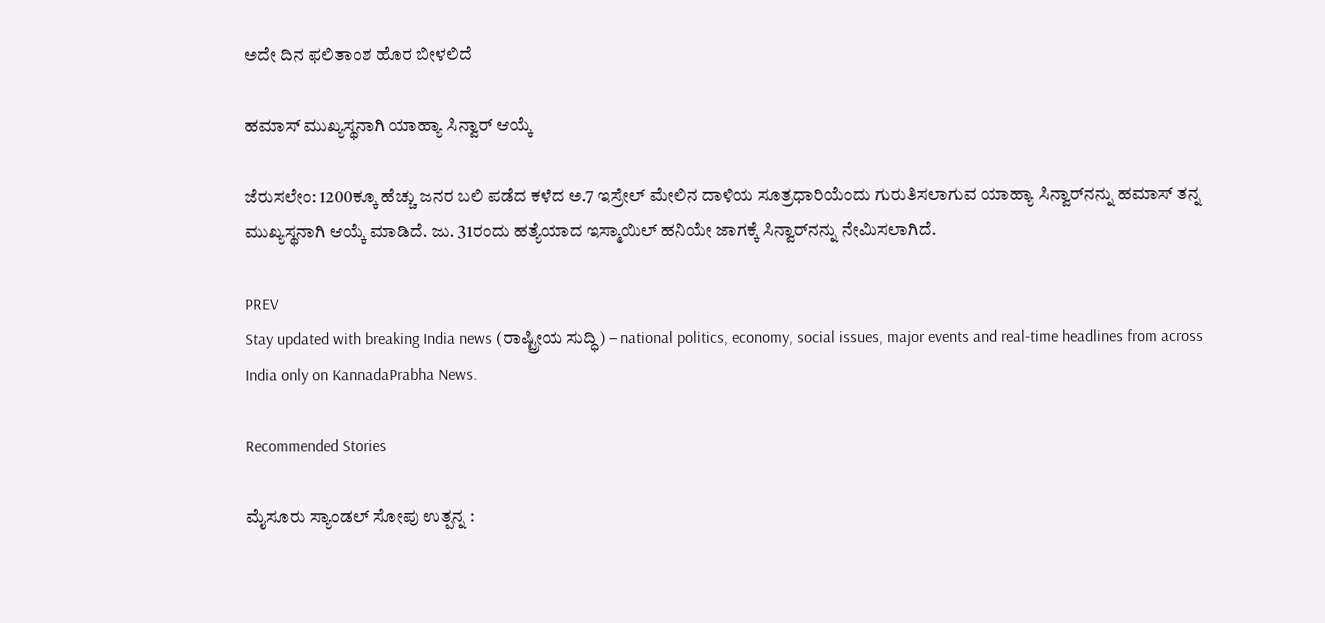ಅದೇ ದಿನ ಫಲಿತಾಂಶ ಹೊರ ಬೀಳಲಿದೆ

ಹಮಾಸ್‌ ಮುಖ್ಯಸ್ಥನಾಗಿ ಯಾಹ್ಯಾ ಸಿನ್ವಾರ್‌ ಆಯ್ಕೆ

ಜೆರುಸಲೇಂ: 1200ಕ್ಕೂ ಹೆಚ್ಚು ಜನರ ಬಲಿ ಪಡೆದ ಕಳೆದ ಅ.7 ಇಸ್ರೇಲ್‌ ಮೇಲಿನ ದಾಳಿಯ ಸೂತ್ರಧಾರಿಯೆಂದು ಗುರುತಿಸಲಾಗುವ ಯಾಹ್ಯಾ ಸಿನ್ವಾರ್‌ನನ್ನು ಹಮಾಸ್‌ ತನ್ನ ಮುಖ್ಯಸ್ಥನಾಗಿ ಆಯ್ಕೆ ಮಾಡಿದೆ. ಜು. 31ರಂದು ಹತ್ಯೆಯಾದ ಇಸ್ಮಾಯಿಲ್‌ ಹನಿಯೇ ಜಾಗಕ್ಕೆ ಸಿನ್ವಾರ್‌ನನ್ನು ನೇಮಿಸಲಾಗಿದೆ.

PREV
Stay updated with breaking India news (ರಾಷ್ಟ್ರೀಯ ಸುದ್ಧಿ) – national politics, economy, social issues, major events and real‑time headlines from across India only on KannadaPrabha News.

Recommended Stories

ಮೈಸೂರು ಸ್ಯಾಂಡಲ್ ಸೋಪು ಉತ್ಪನ್ನ :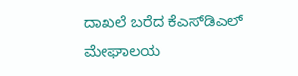ದಾಖಲೆ ಬರೆದ ಕೆಎಸ್‌ಡಿಎಲ್‌
ಮೇಘಾಲಯ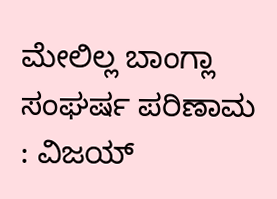ಮೇಲಿಲ್ಲ ಬಾಂಗ್ಲಾ ಸಂಘರ್ಷ ಪರಿಣಾಮ : ವಿಜಯ್‌